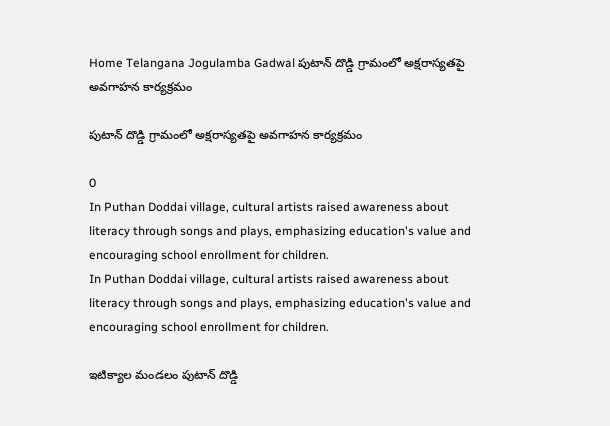Home Telangana Jogulamba Gadwal పుటాన్ దొడ్డి గ్రామంలో అక్షరాస్యతపై అవగాహన కార్యక్రమం

పుటాన్ దొడ్డి గ్రామంలో అక్షరాస్యతపై అవగాహన కార్యక్రమం

0
In Puthan Doddai village, cultural artists raised awareness about literacy through songs and plays, emphasizing education's value and encouraging school enrollment for children.
In Puthan Doddai village, cultural artists raised awareness about literacy through songs and plays, emphasizing education's value and encouraging school enrollment for children.

ఇటిక్యాల మండలం పుటాన్ దొడ్డి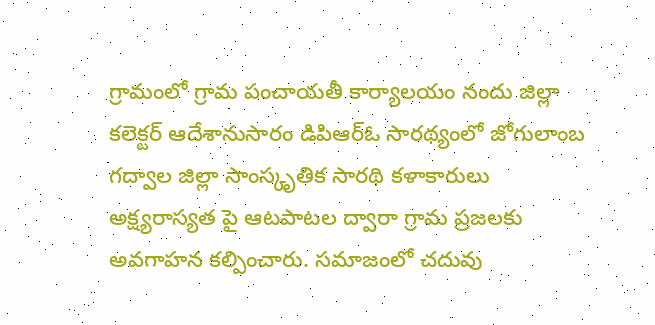గ్రామంలో గ్రామ పంచాయతీ కార్యాలయం నందు జిల్లా కలెక్టర్ ఆదేశానుసారం డిపిఆర్ఓ సారథ్యంలో జోగులాంబ గద్వాల జిల్లా సాంస్కృతిక సారథి కళాకారులు అక్ష్యరాస్యత పై ఆటపాటల ద్వారా గ్రామ ప్రజలకు అవగాహన కల్పించారు. సమాజంలో చదువు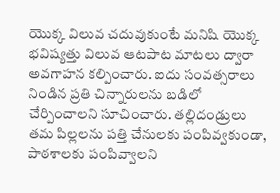యొక్క విలువ చదువుకుంటే మనిషి యొక్క భవిష్యత్తు విలువ ఆటపాట మాటలు ద్వారా అవగాహన కల్పించారు. ఐదు సంవత్సరాలు నిండిన ప్రతి చిన్నారులను బడిలో చేర్పించాలని సూచించారు. తల్లిదండ్రులు తమ పిల్లలను పత్తి చేనులకు పంపివ్వకుండా, పాఠశాలకు పంపివ్వాలని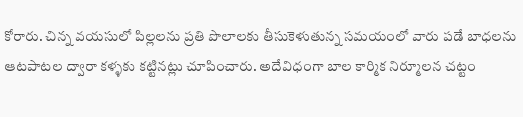కోరారు. చిన్న వయసులో పిల్లలను ప్రతి పొలాలకు తీసుకెళుతున్న సమయంలో వారు పడే బాధలను ఆటపాటల ద్వారా కళ్ళకు కట్టినట్లు చూపించారు. అదేవిధంగా బాల కార్మిక నిర్మూలన చట్టం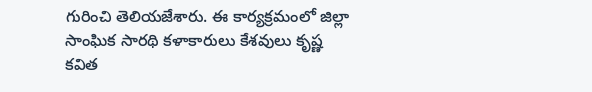గురించి తెలియజేశారు. ఈ కార్యక్రమంలో జిల్లా సాంఘిక సారథి కళాకారులు కేశవులు కృష్ణ కవిత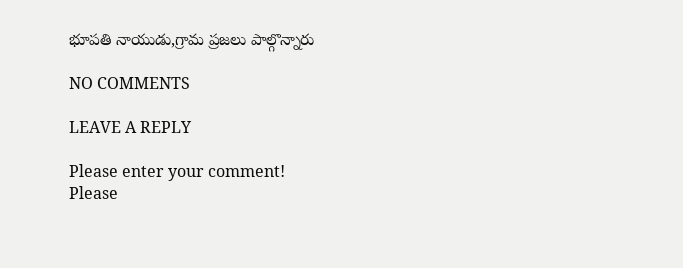భూపతి నాయుడు,గ్రామ ప్రజలు పాల్గొన్నారు

NO COMMENTS

LEAVE A REPLY

Please enter your comment!
Please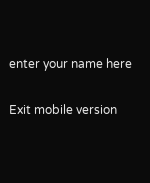enter your name here

Exit mobile version